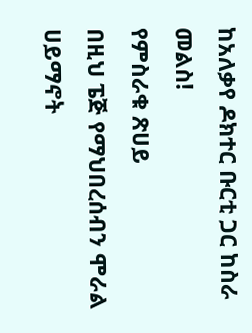ከአለቃየ ዶክተር ቡርቲ ጋር ከስራ መልስ!
የምስራቁ ጽሀይ
በዚህ ፔጅ የማህበረሰብን ሞራል ሀይማኖት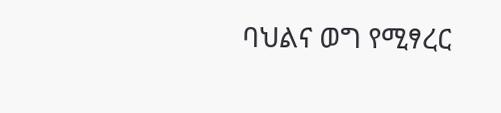ባህልና ወግ የሚፃረር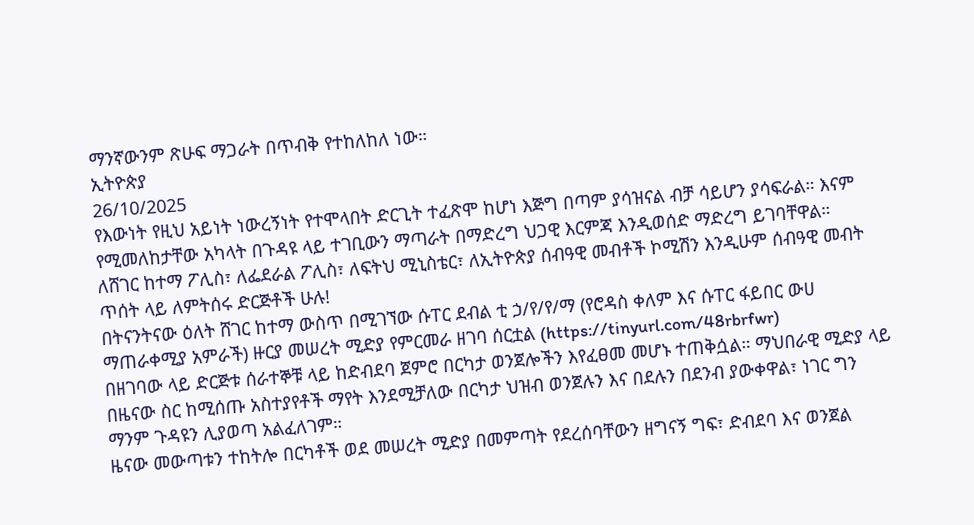ማንኛውንም ጽሁፍ ማጋራት በጥብቅ የተከለከለ ነው።
ኢትዮጵያ
26/10/2025
የእውነት የዚህ አይነት ነውረኝነት የተሞላበት ድርጊት ተፈጽሞ ከሆነ እጅግ በጣም ያሳዝናል ብቻ ሳይሆን ያሳፍራል። እናም የሚመለከታቸው አካላት በጉዳዩ ላይ ተገቢውን ማጣራት በማድረግ ህጋዊ እርምጃ እንዲወሰድ ማድረግ ይገባቸዋል።
ለሸገር ከተማ ፖሊስ፣ ለፌደራል ፖሊስ፣ ለፍትህ ሚኒስቴር፣ ለኢትዮጵያ ሰብዓዊ መብቶች ኮሚሽን እንዲሁም ሰብዓዊ መብት ጥሰት ላይ ለምትሰሩ ድርጅቶች ሁሉ!
በትናንትናው ዕለት ሸገር ከተማ ውስጥ በሚገኘው ሱፐር ደብል ቲ ኃ/የ/የ/ማ (የሮዳስ ቀለም እና ሱፐር ፋይበር ውሀ ማጠራቀሚያ አምራች) ዙርያ መሠረት ሚድያ የምርመራ ዘገባ ሰርቷል (https://tinyurl.com/48rbrfwr)
በዘገባው ላይ ድርጅቱ ሰራተኞቹ ላይ ከድብደባ ጀምሮ በርካታ ወንጀሎችን እየፈፀመ መሆኑ ተጠቅሷል። ማህበራዊ ሚድያ ላይ በዜናው ስር ከሚሰጡ አስተያየቶች ማየት እንደሚቻለው በርካታ ህዝብ ወንጀሉን እና በደሉን በደንብ ያውቀዋል፣ ነገር ግን ማንም ጉዳዩን ሊያወጣ አልፈለገም።
ዜናው መውጣቱን ተከትሎ በርካቶች ወደ መሠረት ሚድያ በመምጣት የደረሰባቸውን ዘግናኝ ግፍ፣ ድብደባ እና ወንጀል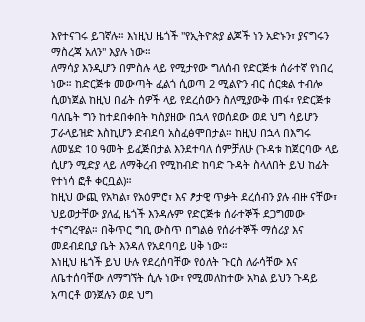እየተናገሩ ይገኛሉ። እነዚህ ዜጎች "የኢትዮጵያ ልጆች ነን አድኑን፣ ያናግሩን ማስረጃ አለን" እያሉ ነው።
ለማሳያ እንዲሆን በምስሉ ላይ የሚታየው ግለሰብ የድርጅቱ ሰራተኛ የነበረ ነው። ከድርጅቱ መውጣት ፈልጎ ሲወጣ 2 ሚልዮን ብር ሰርቋል ተብሎ ሲወነጀል ከዚህ በፊት ሰዎች ላይ የደረሰውን ስለሚያውቅ ጠፋ፣ የድርጅቱ ባለቤት ግን ከተደበቀበት ካስያዘው በኋላ የወሰደው ወደ ህግ ሳይሆን ፓራላይዝድ እስኪሆን ድብደባ አስፈፅሞበታል። ከዚህ በኋላ በእግሩ ለመሄድ 10 ዓመት ይፈጅበታል እንደተባለ ሰምቻለሁ (ጉዳቱ ከጀርባው ላይ ሲሆን ሚድያ ላይ ለማቅረብ የሚከብድ ከባድ ጉዳት ስላለበት ይህ ከፊት የተነሳ ፎቶ ቀርቧል)።
ከዚህ ውጪ የአካል፣ የአዕምሮ፣ እና ፆታዊ ጥቃት ደረሰብን ያሉ ብዙ ናቸው፣ ህይወታቸው ያለፈ ዜጎች እንዳሉም የድርጅቱ ሰራተኞች ደጋግመው ተናግረዋል። በቅጥር ግቢ ውስጥ በግልፅ የሰራተኞች ማሰሪያ እና መደብደቢያ ቤት እንዳለ የአደባባይ ሀቅ ነው።
እነዚህ ዜጎች ይህ ሁሉ የደረሰባቸው የዕለት ጉርስ ለራሳቸው እና ለቤተሰባቸው ለማግኘት ሲሉ ነው፣ የሚመለከተው አካል ይህን ጉዳይ አጣርቶ ወንጀሉን ወደ ህግ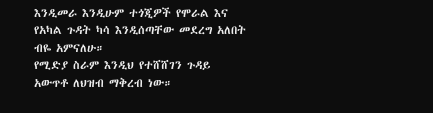እንዲመራ እንዲሁም ተጎጂዎች የሞራል እና የአካል ጉዳት ካሳ እንዲሰጣቸው መደረግ አለበት ብዬ አምናለሁ።
የሚድያ ስራም እንዲህ የተሸሸገን ጉዳይ አውጥቶ ለህዝብ ማቅረብ ነው።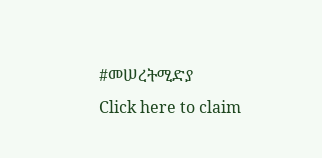#መሠረትሚድያ
Click here to claim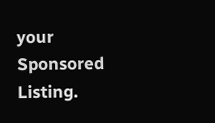your Sponsored Listing.